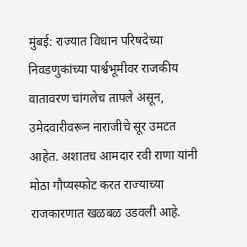मुंबई: राज्यात विधान परिषदेच्या निवडणुकांच्या पार्श्वभूमीवर राजकीय वातावरण चांगलेच तापले असून, उमेदवारीवरून नाराजीचे सूर उमटत आहेत. अशातच आमदार रवी राणा यांनी मोठा गौप्यस्फोट करत राज्याच्या राजकारणात खळबळ उडवली आहे.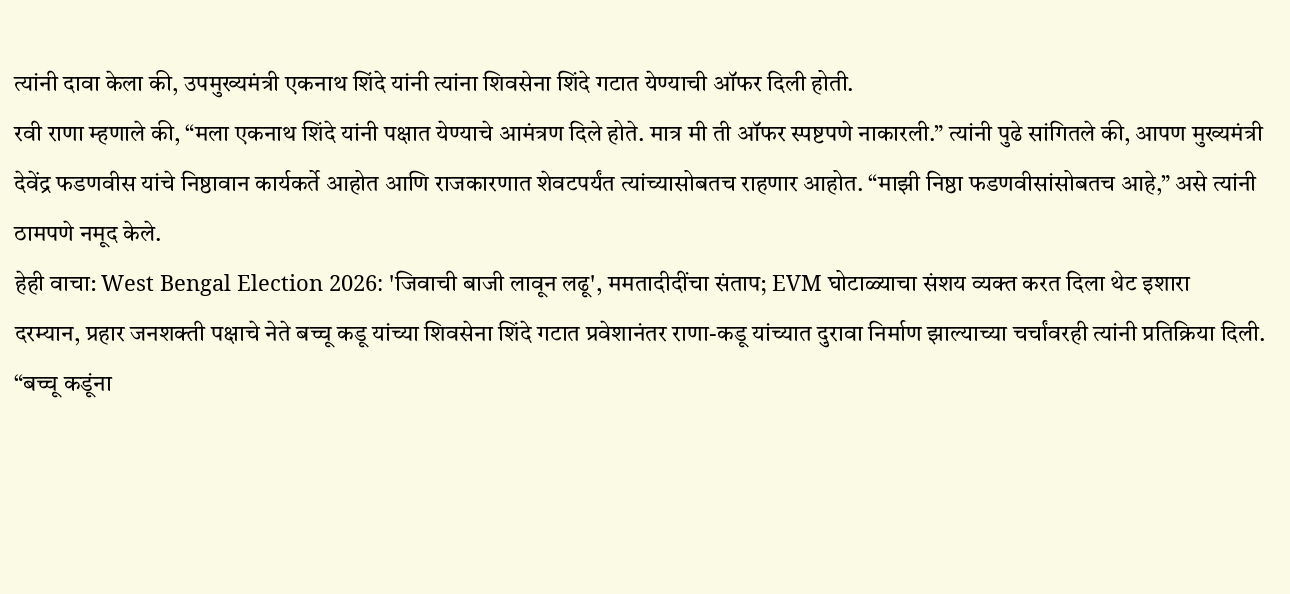त्यांनी दावा केला की, उपमुख्यमंत्री एकनाथ शिंदे यांनी त्यांना शिवसेना शिंदे गटात येण्याची ऑफर दिली होती.
रवी राणा म्हणाले की, “मला एकनाथ शिंदे यांनी पक्षात येण्याचे आमंत्रण दिले होते. मात्र मी ती ऑफर स्पष्टपणे नाकारली.” त्यांनी पुढे सांगितले की, आपण मुख्यमंत्री देवेंद्र फडणवीस यांचे निष्ठावान कार्यकर्ते आहोत आणि राजकारणात शेवटपर्यंत त्यांच्यासोबतच राहणार आहोत. “माझी निष्ठा फडणवीसांसोबतच आहे,” असे त्यांनी ठामपणे नमूद केले.
हेही वाचा: West Bengal Election 2026: 'जिवाची बाजी लावून लढू', ममतादीदींचा संताप; EVM घोटाळ्याचा संशय व्यक्त करत दिला थेट इशारा
दरम्यान, प्रहार जनशक्ती पक्षाचे नेते बच्चू कडू यांच्या शिवसेना शिंदे गटात प्रवेशानंतर राणा-कडू यांच्यात दुरावा निर्माण झाल्याच्या चर्चांवरही त्यांनी प्रतिक्रिया दिली. “बच्चू कडूंना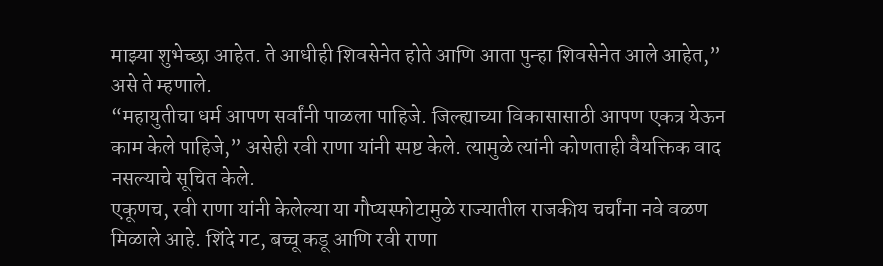माझ्या शुभेच्छा आहेत. ते आधीही शिवसेनेत होते आणि आता पुन्हा शिवसेनेत आले आहेत,” असे ते म्हणाले.
“महायुतीचा धर्म आपण सर्वांनी पाळला पाहिजे. जिल्ह्याच्या विकासासाठी आपण एकत्र येऊन काम केले पाहिजे,” असेही रवी राणा यांनी स्पष्ट केले. त्यामुळे त्यांनी कोणताही वैयक्तिक वाद नसल्याचे सूचित केले.
एकूणच, रवी राणा यांनी केलेल्या या गौप्यस्फोटामुळे राज्यातील राजकीय चर्चांना नवे वळण मिळाले आहे. शिंदे गट, बच्चू कडू आणि रवी राणा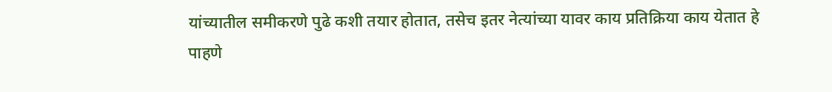यांच्यातील समीकरणे पुढे कशी तयार होतात, तसेच इतर नेत्यांच्या यावर काय प्रतिक्रिया काय येतात हे पाहणे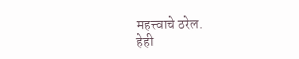महत्त्वाचे ठरेल.
हेही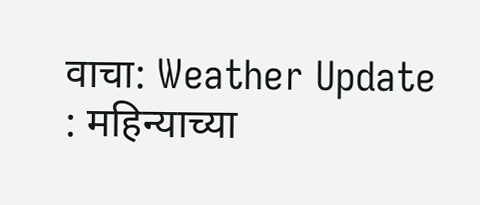वाचा: Weather Update : महिन्याच्या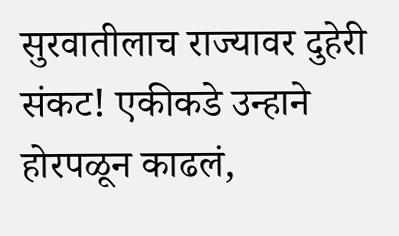सुरवातीलाच राज्यावर दुहेरी संकट! एकीकडे उन्हाने होरपळून काढलं,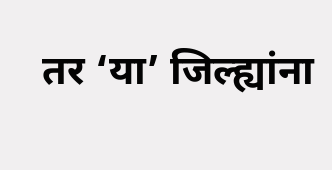तर ‘या’ जिल्ह्यांना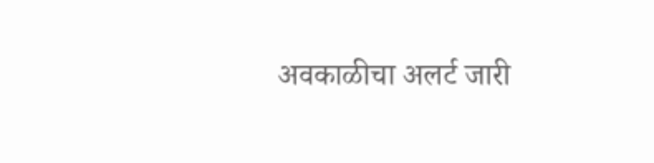अवकाळीचा अलर्ट जारी